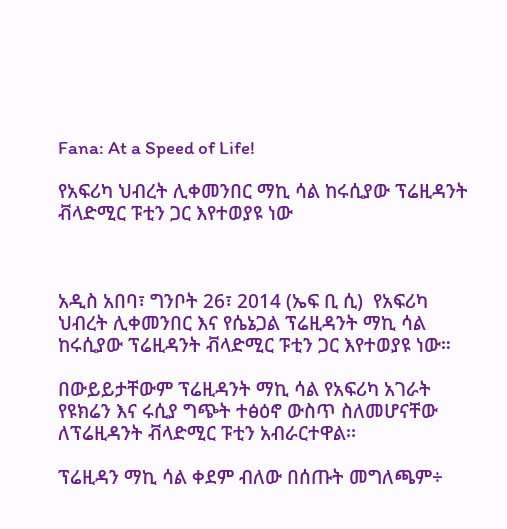Fana: At a Speed of Life!

የአፍሪካ ህብረት ሊቀመንበር ማኪ ሳል ከሩሲያው ፕሬዚዳንት ቭላድሚር ፑቲን ጋር እየተወያዩ ነው



አዲስ አበባ፣ ግንቦት 26፣ 2014 (ኤፍ ቢ ሲ)  የአፍሪካ ህብረት ሊቀመንበር እና የሴኔጋል ፕሬዚዳንት ማኪ ሳል ከሩሲያው ፕሬዚዳንት ቭላድሚር ፑቲን ጋር እየተወያዩ ነው።

በውይይታቸውም ፕሬዚዳንት ማኪ ሳል የአፍሪካ አገራት የዩክሬን እና ሩሲያ ግጭት ተፅዕኖ ውስጥ ስለመሆናቸው ለፕሬዚዳንት ቭላድሚር ፑቲን አብራርተዋል፡፡

ፕሬዚዳን ማኪ ሳል ቀደም ብለው በሰጡት መግለጫም÷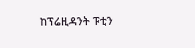ከፕሬዚዳንት ፑቲን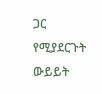ጋር የሚያደርጉት ውይይት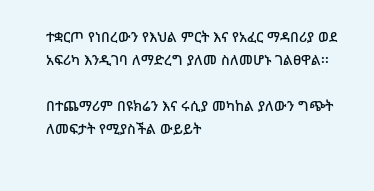ተቋርጦ የነበረውን የእህል ምርት እና የአፈር ማዳበሪያ ወደ አፍሪካ እንዲገባ ለማድረግ ያለመ ስለመሆኑ ገልፀዋል፡፡

በተጨማሪም በዩክሬን እና ሩሲያ መካከል ያለውን ግጭት ለመፍታት የሚያስችል ውይይት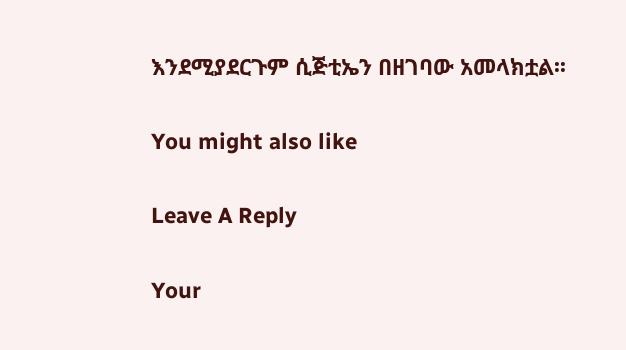እንደሚያደርጉም ሲጅቲኤን በዘገባው አመላክቷል፡፡

You might also like

Leave A Reply

Your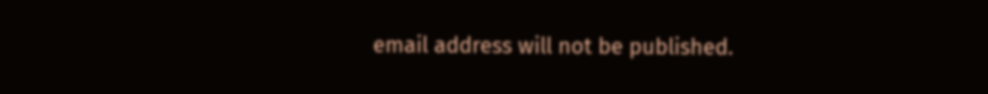email address will not be published.